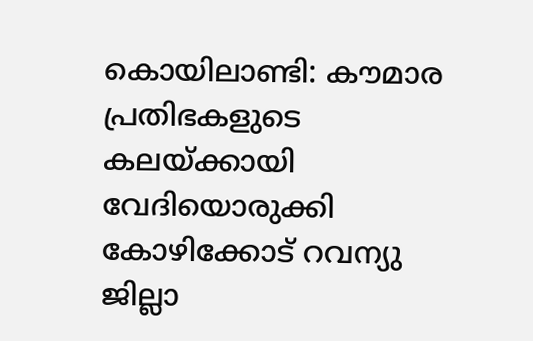കൊയിലാണ്ടി: കൗമാര പ്രതിഭകളുടെ കലയ്ക്കായി വേദിയൊരുക്കി കോഴിക്കോട് റവന്യു ജില്ലാ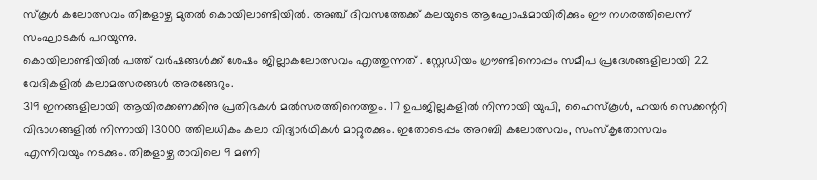സ്കൂൾ കലോത്സവം തിങ്കളാഴ്ച മുതൽ കൊയിലാണ്ടിയിൽ. അഞ്ച് ദിവസത്തേക്ക് കലയുടെ ആഘോഷമായിരിക്കും ഈ നഗരത്തിലെന്ന് സംഘാടകർ പറയുന്നു.
കൊയിലാണ്ടിയിൽ പത്ത് വർഷങ്ങൾക്ക് ശേഷം ജില്ലാകലോത്സവം എത്തുന്നത് . സ്റ്റേഡിയം ഗ്രൗണ്ടിനൊപ്പം സമീപ പ്രദേശങ്ങളിലായി 22 വേദികളിൽ കലാമത്സരങ്ങൾ അരങ്ങേറും.
319 ഇനങ്ങളിലായി ആയിരക്കണക്കിനു പ്രതിഭകൾ മൽസരത്തിനെത്തും. 17 ഉപജില്ലകളിൽ നിന്നായി യുപി, ഹൈസ്കൂൾ, ഹയർ സെക്കന്ററി വിഭാഗങ്ങളിൽ നിന്നായി 13000 ത്തിലധികം കലാ വിദ്യാർഥികൾ മാറ്റുരക്കും. ഇതോടെപ്പം അറബി കലോത്സവം, സംസ്കൃതോസവം എന്നിവയും നടക്കും. തിങ്കളാഴ്ച രാവിലെ 9 മണി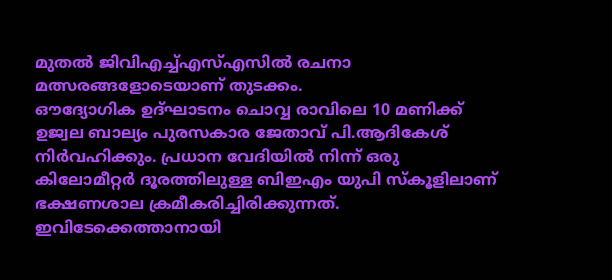മുതൽ ജിവിഎച്ച്എസ്എസിൽ രചനാ മത്സരങ്ങളോടെയാണ് തുടക്കം.
ഔദ്യോഗിക ഉദ്ഘാടനം ചൊവ്വ രാവിലെ 10 മണിക്ക് ഉജ്വല ബാല്യം പുരസകാര ജേതാവ് പി.ആദികേശ് നിർവഹിക്കും. പ്രധാന വേദിയിൽ നിന്ന് ഒരു കിലോമീറ്റർ ദൂരത്തിലുള്ള ബിഇഎം യുപി സ്കൂളിലാണ് ഭക്ഷണശാല ക്രമീകരിച്ചിരിക്കുന്നത്. ഇവിടേക്കെത്താനായി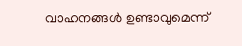വാഹനങ്ങൾ ഉണ്ടാവുമെന്ന്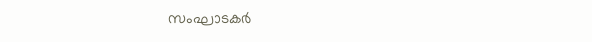സംഘാടകർ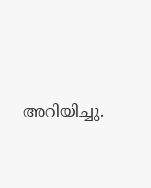അറിയിച്ചു.